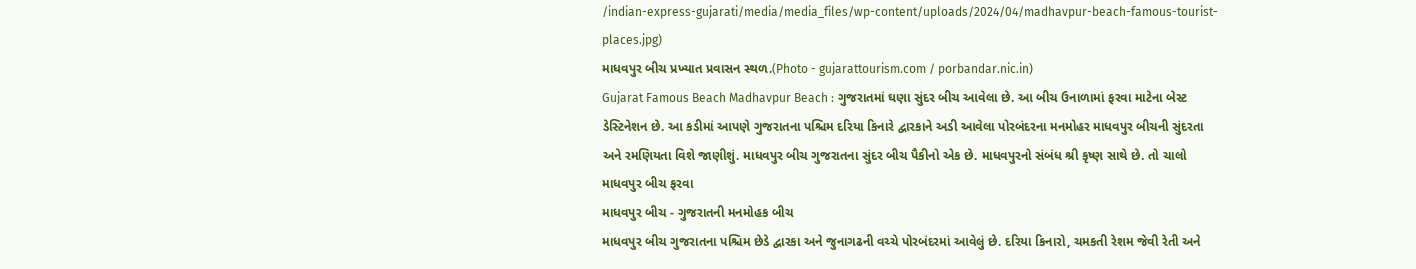/indian-express-gujarati/media/media_files/wp-content/uploads/2024/04/madhavpur-beach-famous-tourist-places.jpg)
માધવપુર બીચ પ્રખ્યાત પ્રવાસન સ્થળ.(Photo - gujarattourism.com / porbandar.nic.in)
Gujarat Famous Beach Madhavpur Beach : ગુજરાતમાં ઘણા સુંદર બીચ આવેલા છે. આ બીચ ઉનાળામાં ફરવા માટેના બેસ્ટ ડેસ્ટિનેશન છે. આ કડીમાં આપણે ગુજરાતના પશ્ચિમ દરિયા કિનારે દ્વારકાને અડી આવેલા પોરબંદરના મનમોહર માધવપુર બીચની સુંદરતા અને રમણિયતા વિશે જાણીશું. માધવપુર બીચ ગુજરાતના સુંદર બીચ પૈકીનો એક છે. માધવપુરનો સંબંધ શ્રી કૃષ્ણ સાથે છે. તો ચાલો માધવપુર બીચ ફરવા
માધવપુર બીચ - ગુજરાતની મનમોહક બીચ
માધવપુર બીચ ગુજરાતના પશ્ચિમ છેડે દ્વારકા અને જુનાગઢની વચ્ચે પોરબંદરમાં આવેલું છે. દરિયા કિનારો, ચમકતી રેશમ જેવી રેતી અને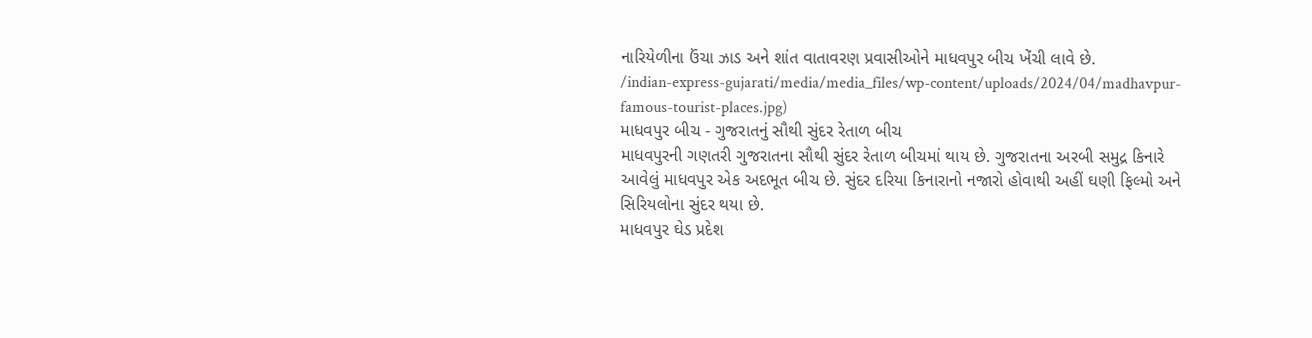નારિયેળીના ઉંચા ઝાડ અને શાંત વાતાવરણ પ્રવાસીઓને માધવપુર બીચ ખેંચી લાવે છે.
/indian-express-gujarati/media/media_files/wp-content/uploads/2024/04/madhavpur-famous-tourist-places.jpg)
માધવપુર બીચ - ગુજરાતનું સૌથી સુંદર રેતાળ બીચ
માધવપુરની ગણતરી ગુજરાતના સૌથી સુંદર રેતાળ બીચમાં થાય છે. ગુજરાતના અરબી સમુદ્ર કિનારે આવેલું માધવપુર એક અદભૂત બીચ છે. સુંદર દરિયા કિનારાનો નજારો હોવાથી અહીં ઘણી ફિલ્મો અને સિરિયલોના સુંદર થયા છે.
માધવપુર ઘેડ પ્રદેશ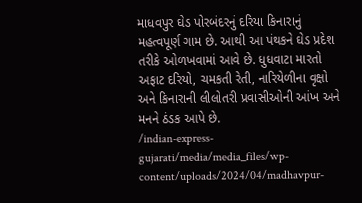માધવપુર ઘેડ પોરબંદરનું દરિયા કિનારાનું મહત્વપૂર્ણ ગામ છે. આથી આ પંથકને ઘેડ પ્રદેશ તરીકે ઓળખવામાં આવે છે. ધુધવાટા મારતો અફાટ દરિયો, ચમકતી રેતી, નારિયેળીના વૃક્ષો અને કિનારાની લીલોતરી પ્રવાસીઓની આંખ અને મનને ઠંડક આપે છે.
/indian-express-gujarati/media/media_files/wp-content/uploads/2024/04/madhavpur-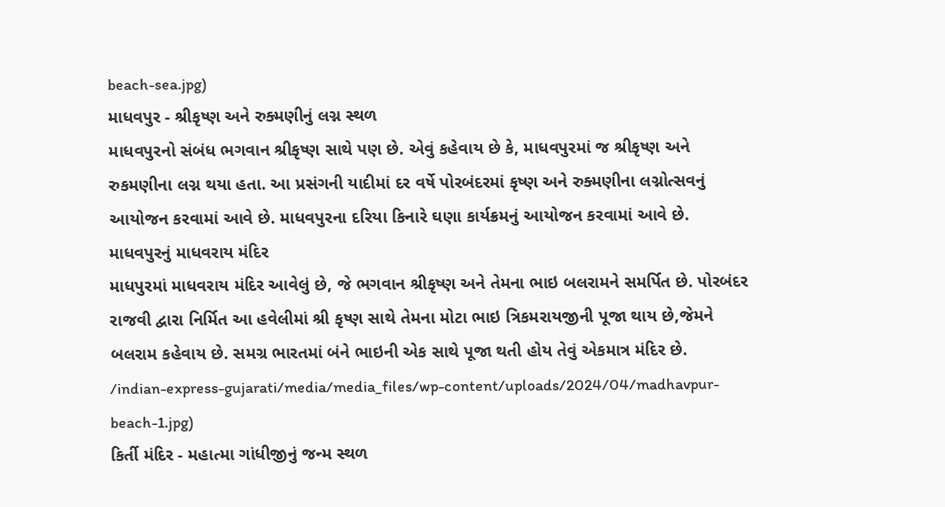beach-sea.jpg)
માધવપુર - શ્રીકૃષ્ણ અને રુક્મણીનું લગ્ન સ્થળ
માધવપુરનો સંબંધ ભગવાન શ્રીકૃષ્ણ સાથે પણ છે. એવું કહેવાય છે કે, માધવપુરમાં જ શ્રીકૃષ્ણ અને રુકમણીના લગ્ન થયા હતા. આ પ્રસંગની યાદીમાં દર વર્ષે પોરબંદરમાં કૃષ્ણ અને રુક્મણીના લગ્નોત્સવનું આયોજન કરવામાં આવે છે. માધવપુરના દરિયા કિનારે ઘણા કાર્યક્રમનું આયોજન કરવામાં આવે છે.
માધવપુરનું માધવરાય મંદિર
માધપુરમાં માધવરાય મંદિર આવેલું છે, જે ભગવાન શ્રીકૃષ્ણ અને તેમના ભાઇ બલરામને સમર્પિત છે. પોરબંદર રાજવી દ્વારા નિર્મિત આ હવેલીમાં શ્રી કૃષ્ણ સાથે તેમના મોટા ભાઇ ત્રિકમરાયજીની પૂજા થાય છે,જેમને બલરામ કહેવાય છે. સમગ્ર ભારતમાં બંને ભાઇની એક સાથે પૂજા થતી હોય તેવું એકમાત્ર મંદિર છે.
/indian-express-gujarati/media/media_files/wp-content/uploads/2024/04/madhavpur-beach-1.jpg)
કિર્તી મંદિર - મહાત્મા ગાંધીજીનું જન્મ સ્થળ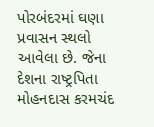પોરબંદરમાં ઘણા પ્રવાસન સ્થલો આવેલા છે. જેના દેશના રાષ્ટ્રપિતા મોહનદાસ કરમચંદ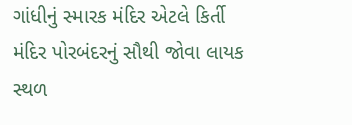ગાંધીનું સ્મારક મંદિર એટલે કિર્તી મંદિર પોરબંદરનું સૌથી જોવા લાયક સ્થળ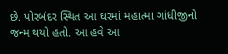છે. પોરબંદર સ્થિત આ ઘરમાં મહાત્મા ગાંધીજીનો જન્મ થયો હતો. આ હવે આ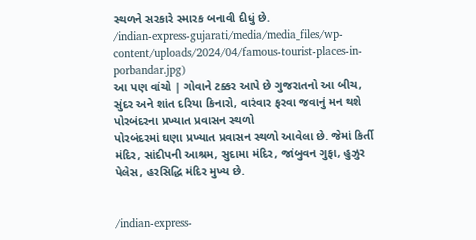સ્થળને સરકારે સ્મારક બનાવી દીધું છે.
/indian-express-gujarati/media/media_files/wp-content/uploads/2024/04/famous-tourist-places-in-porbandar.jpg)
આ પણ વાંચો | ગોવાને ટક્કર આપે છે ગુજરાતનો આ બીચ, સુંદર અને શાંત દરિયા કિનારો, વારંવાર ફરવા જવાનું મન થશે
પોરબંદરના પ્રખ્યાત પ્રવાસન સ્થળો
પોરબંદરમાં ઘણા પ્રખ્યાત પ્રવાસન સ્થળો આવેલા છે. જેમાં કિર્તી મંદિર, સાંદીપની આશ્રમ, સુદામા મંદિર, જાંબુવન ગુફા, હુઝુર પેલેસ, હરસિદ્ધિ મંદિર મુખ્ય છે.


/indian-express-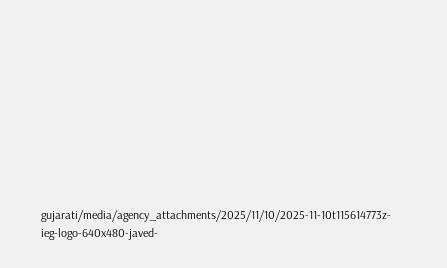gujarati/media/agency_attachments/2025/11/10/2025-11-10t115614773z-ieg-logo-640x480-javed-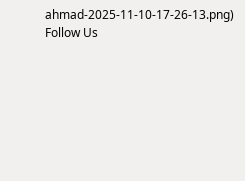ahmad-2025-11-10-17-26-13.png)
Follow Us